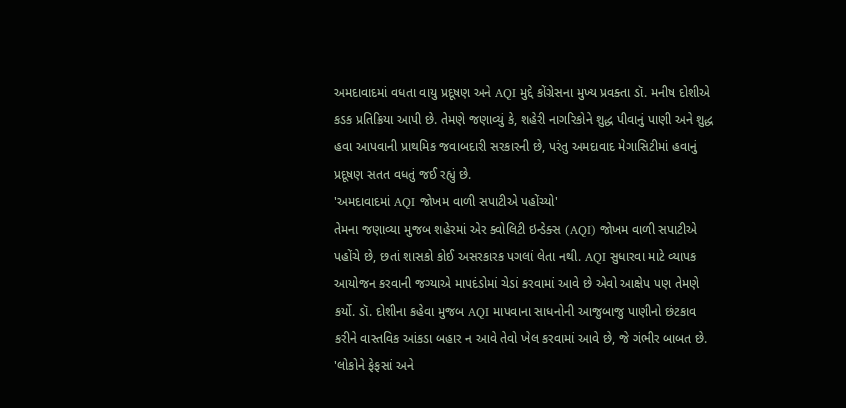અમદાવાદમાં વધતા વાયુ પ્રદૂષણ અને AQI મુદ્દે કોંગ્રેસના મુખ્ય પ્રવક્તા ડૉ. મનીષ દોશીએ કડક પ્રતિક્રિયા આપી છે. તેમણે જણાવ્યું કે, શહેરી નાગરિકોને શુદ્ધ પીવાનું પાણી અને શુદ્ધ હવા આપવાની પ્રાથમિક જવાબદારી સરકારની છે, પરંતુ અમદાવાદ મેગાસિટીમાં હવાનું પ્રદૂષણ સતત વધતું જઈ રહ્યું છે.
'અમદાવાદમાં AQI જોખમ વાળી સપાટીએ પહોંચ્યો'
તેમના જણાવ્યા મુજબ શહેરમાં એર ક્વોલિટી ઇન્ડેક્સ (AQI) જોખમ વાળી સપાટીએ પહોંચે છે, છતાં શાસકો કોઈ અસરકારક પગલાં લેતા નથી. AQI સુધારવા માટે વ્યાપક આયોજન કરવાની જગ્યાએ માપદંડોમાં ચેડાં કરવામાં આવે છે એવો આક્ષેપ પણ તેમણે કર્યો. ડૉ. દોશીના કહેવા મુજબ AQI માપવાના સાધનોની આજુબાજુ પાણીનો છંટકાવ કરીને વાસ્તવિક આંકડા બહાર ન આવે તેવો ખેલ કરવામાં આવે છે, જે ગંભીર બાબત છે.
'લોકોને ફેફસાં અને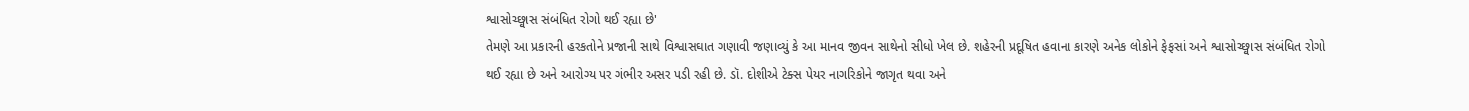શ્વાસોચ્છ્વાસ સંબંધિત રોગો થઈ રહ્યા છે'
તેમણે આ પ્રકારની હરકતોને પ્રજાની સાથે વિશ્વાસઘાત ગણાવી જણાવ્યું કે આ માનવ જીવન સાથેનો સીધો ખેલ છે. શહેરની પ્રદૂષિત હવાના કારણે અનેક લોકોને ફેફસાં અને શ્વાસોચ્છ્વાસ સંબંધિત રોગો થઈ રહ્યા છે અને આરોગ્ય પર ગંભીર અસર પડી રહી છે. ડૉ. દોશીએ ટેક્સ પેયર નાગરિકોને જાગૃત થવા અને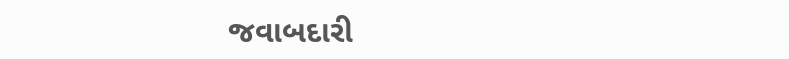જવાબદારી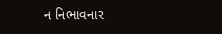ન નિભાવનાર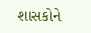શાસકોને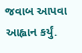જવાબ આપવા આહ્વાન કર્યું.